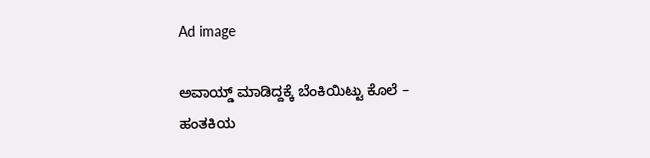Ad image

ಅವಾಯ್ಡ್ ಮಾಡಿದ್ದಕ್ಕೆ ಬೆಂಕಿಯಿಟ್ಟು ಕೊಲೆ – ಹಂತಕಿಯ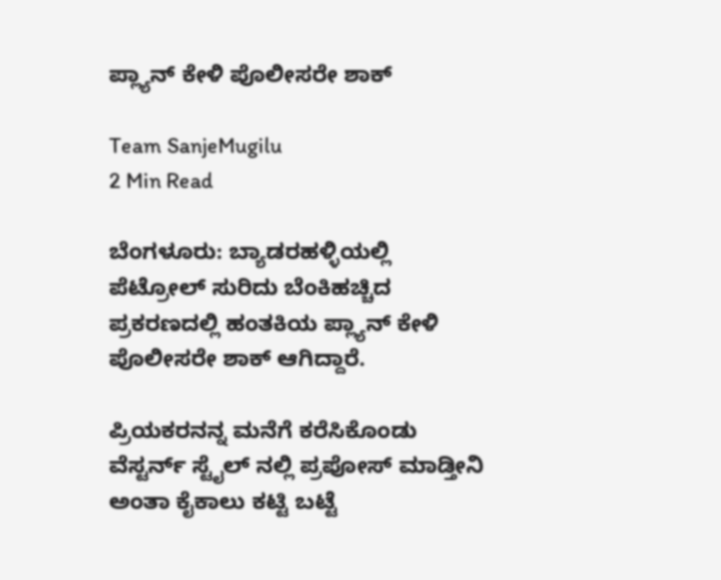ಪ್ಲ್ಯಾನ್‌ ಕೇಳಿ ಪೊಲೀಸರೇ ಶಾಕ್

Team SanjeMugilu
2 Min Read

ಬೆಂಗಳೂರು: ಬ್ಯಾಡರಹಳ್ಳಿಯಲ್ಲಿ ಪೆಟ್ರೋಲ್ ಸುರಿದು ಬೆಂಕಿಹಚ್ಚಿದ ಪ್ರಕರಣದಲ್ಲಿ ಹಂತಕಿಯ ಪ್ಲ್ಯಾನ್‌ ಕೇಳಿ ಪೊಲೀಸರೇ ಶಾಕ್ ಆಗಿದ್ದಾರೆ.

ಪ್ರಿಯಕರನನ್ನ ಮನೆಗೆ ಕರೆಸಿಕೊಂಡು ವೆಸ್ಟರ್ನ್ ಸ್ಟೈಲ್ ನಲ್ಲಿ ಪ್ರಪೋಸ್ ಮಾಡ್ತೀನಿ ಅಂತಾ ಕೈಕಾಲು ಕಟ್ಟಿ ಬಟ್ಟೆ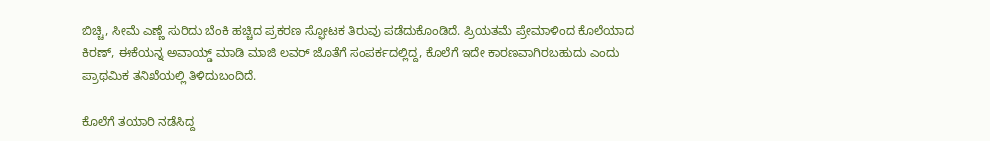ಬಿಚ್ಚಿ, ಸೀಮೆ ಎಣ್ಣೆ ಸುರಿದು ಬೆಂಕಿ ಹಚ್ಚಿದ ಪ್ರಕರಣ ಸ್ಫೋಟಕ ತಿರುವು ಪಡೆದುಕೊಂಡಿದೆ. ಪ್ರಿಯತಮೆ ಪ್ರೇಮಾಳಿಂದ ಕೊಲೆಯಾದ ಕಿರಣ್, ಈಕೆಯನ್ನ ಅವಾಯ್ಡ್ ಮಾಡಿ ಮಾಜಿ ಲವರ್ ಜೊತೆಗೆ ಸಂಪರ್ಕದಲ್ಲಿದ್ದ, ಕೊಲೆಗೆ ಇದೇ ಕಾರಣವಾಗಿರಬಹುದು ಎಂದು ಪ್ರಾಥಮಿಕ ತನಿಖೆಯಲ್ಲಿ ತಿಳಿದುಬಂದಿದೆ.

ಕೊಲೆಗೆ ತಯಾರಿ ನಡೆಸಿದ್ದ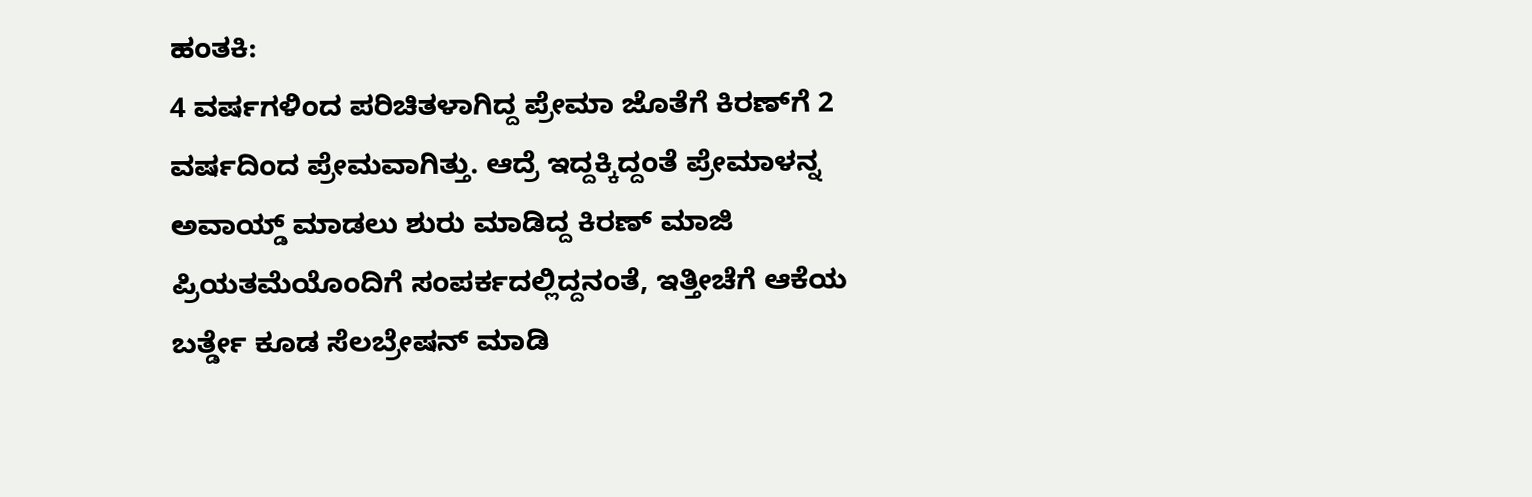ಹಂತಕಿ:
4 ವರ್ಷಗಳಿಂದ ಪರಿಚಿತಳಾಗಿದ್ದ ಪ್ರೇಮಾ ಜೊತೆಗೆ ಕಿರಣ್‌ಗೆ 2 ವರ್ಷದಿಂದ ಪ್ರೇಮವಾಗಿತ್ತು. ಆದ್ರೆ ಇದ್ದಕ್ಕಿದ್ದಂತೆ ಪ್ರೇಮಾಳನ್ನ ಅವಾಯ್ಡ್ ಮಾಡಲು ಶುರು ಮಾಡಿದ್ದ ಕಿರಣ್ ಮಾಜಿ ಪ್ರಿಯತಮೆಯೊಂದಿಗೆ ಸಂಪರ್ಕದಲ್ಲಿದ್ದನಂತೆ, ಇತ್ತೀಚೆಗೆ ಆಕೆಯ ಬರ್ತ್ಡೇ ಕೂಡ ಸೆಲಬ್ರೇಷನ್ ಮಾಡಿ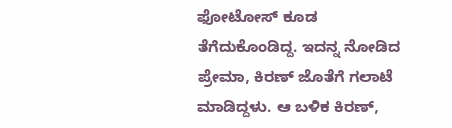ಫೋಟೋಸ್ ಕೂಡ ತೆಗೆದುಕೊಂಡಿದ್ದ. ಇದನ್ನ ನೋಡಿದ ಪ್ರೇಮಾ, ಕಿರಣ್ ಜೊತೆಗೆ ಗಲಾಟೆ ಮಾಡಿದ್ದಳು. ಆ ಬಳಿಕ ಕಿರಣ್,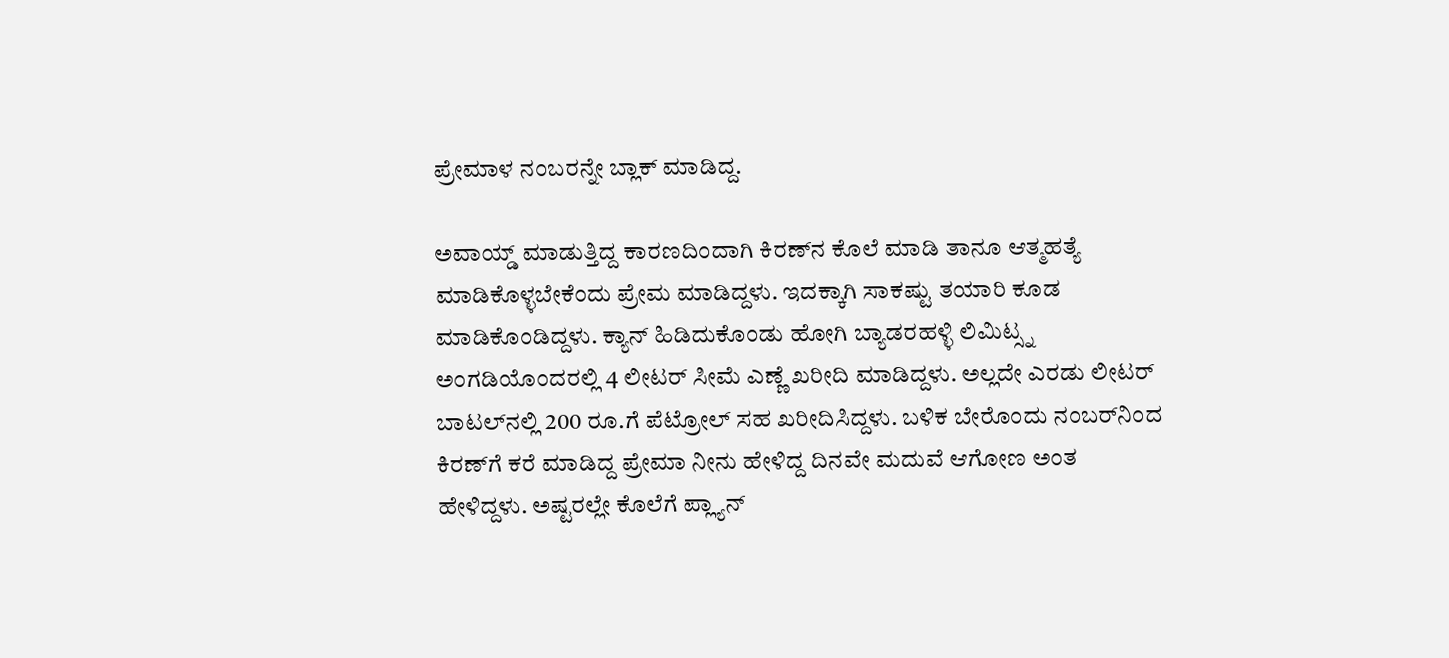ಪ್ರೇಮಾಳ ನಂಬರನ್ನೇ ಬ್ಲಾಕ್ ಮಾಡಿದ್ದ.

ಅವಾಯ್ಡ್ ಮಾಡುತ್ತಿದ್ದ ಕಾರಣದಿಂದಾಗಿ ಕಿರಣ್‌ನ ಕೊಲೆ ಮಾಡಿ ತಾನೂ ಆತ್ಮಹತ್ಯೆ ಮಾಡಿಕೊಳ್ಳಬೇಕೆಂದು ಪ್ರೇಮ ಮಾಡಿದ್ದಳು. ಇದಕ್ಕಾಗಿ ಸಾಕಷ್ಟು ತಯಾರಿ ಕೂಡ ಮಾಡಿಕೊಂಡಿದ್ದಳು. ಕ್ಯಾನ್ ಹಿಡಿದುಕೊಂಡು ಹೋಗಿ ಬ್ಯಾಡರಹಳ್ಳಿ ಲಿಮಿಟ್ಸ್ನ ಅಂಗಡಿಯೊಂದರಲ್ಲಿ 4 ಲೀಟರ್ ಸೀಮೆ ಎಣ್ಣೆ ಖರೀದಿ ಮಾಡಿದ್ದಳು. ಅಲ್ಲದೇ ಎರಡು ಲೀಟರ್ ಬಾಟಲ್‌ನಲ್ಲಿ 200 ರೂ.ಗೆ ಪೆಟ್ರೋಲ್ ಸಹ ಖರೀದಿಸಿದ್ದಳು. ಬಳಿಕ ಬೇರೊಂದು ನಂಬರ್‌ನಿಂದ ಕಿರಣ್‌ಗೆ ಕರೆ ಮಾಡಿದ್ದ ಪ್ರೇಮಾ ನೀನು ಹೇಳಿದ್ದ ದಿನವೇ ಮದುವೆ ಆಗೋಣ ಅಂತ ಹೇಳಿದ್ದಳು. ಅಷ್ಟರಲ್ಲೇ ಕೊಲೆಗೆ ಪ್ಲ್ಯಾನ್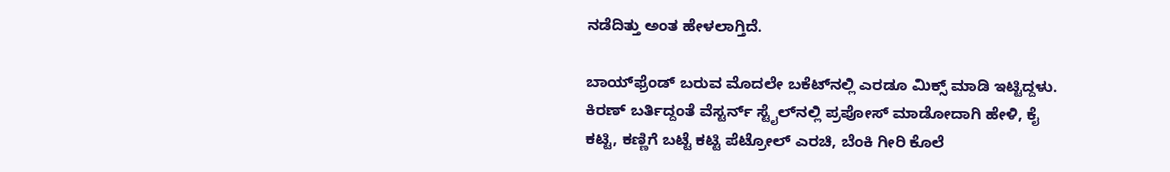ನಡೆದಿತ್ತು ಅಂತ ಹೇಳಲಾಗ್ತಿದೆ.

ಬಾಯ್‌ಫ್ರೆಂಡ್ ಬರುವ ಮೊದಲೇ ಬಕೆಟ್‌ನಲ್ಲಿ ಎರಡೂ ಮಿಕ್ಸ್ ಮಾಡಿ ಇಟ್ಟಿದ್ದಳು. ಕಿರಣ್ ಬರ್ತಿದ್ದಂತೆ ವೆಸ್ಟರ್ನ್ ಸ್ಟೈಲ್‌ನಲ್ಲಿ ಪ್ರಪೋಸ್ ಮಾಡೋದಾಗಿ ಹೇಳಿ, ಕೈ ಕಟ್ಟಿ, ಕಣ್ಣಿಗೆ ಬಟ್ಟೆ ಕಟ್ಟಿ ಪೆಟ್ರೋಲ್ ಎರಚಿ, ಬೆಂಕಿ ಗೀರಿ ಕೊಲೆ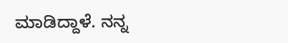ಮಾಡಿದ್ದಾಳೆ. ನನ್ನ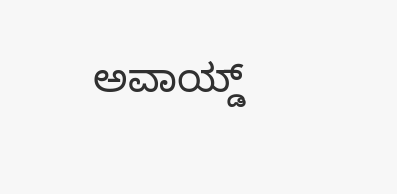ಅವಾಯ್ಡ್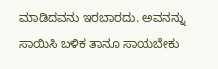ಮಾಡಿದವನು ಇರಬಾರದು. ಅವನನ್ನು ಸಾಯಿಸಿ ಬಳಿಕ ತಾನೂ ಸಾಯಬೇಕು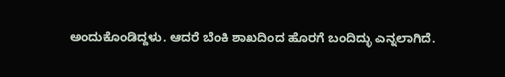ಅಂದುಕೊಂಡಿದ್ದಳು. ಆದರೆ ಬೆಂಕಿ ಶಾಖದಿಂದ ಹೊರಗೆ ಬಂದಿದ್ಳು ಎನ್ನಲಾಗಿದೆ.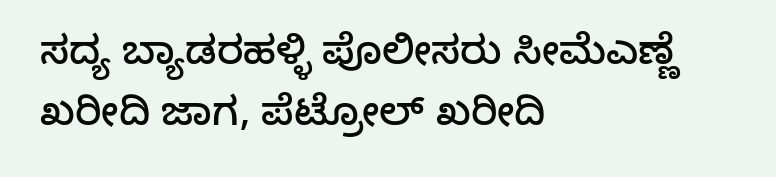ಸದ್ಯ ಬ್ಯಾಡರಹಳ್ಳಿ ಪೊಲೀಸರು ಸೀಮೆಎಣ್ಣೆ ಖರೀದಿ ಜಾಗ, ಪೆಟ್ರೋಲ್ ಖರೀದಿ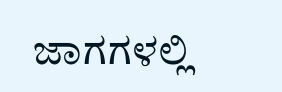ಜಾಗಗಳಲ್ಲಿ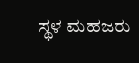ಸ್ಥಳ ಮಹಜರು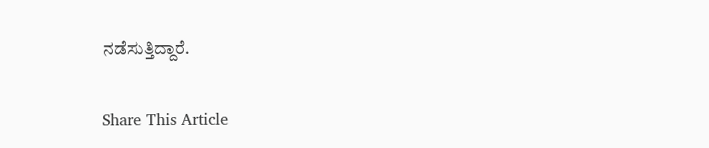ನಡೆಸುತ್ತಿದ್ದಾರೆ.

Share This Article